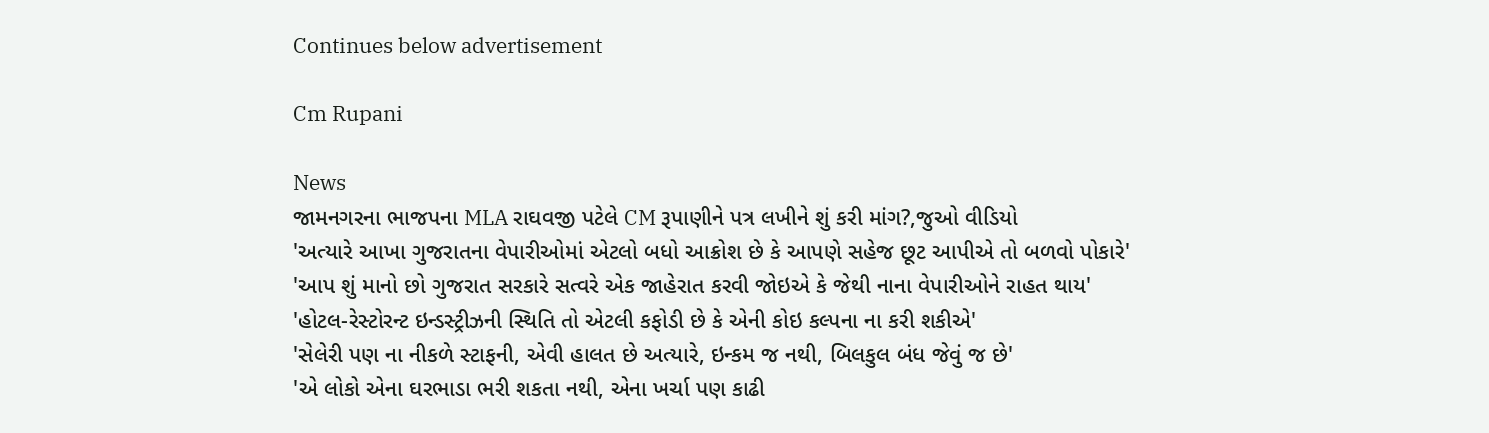Continues below advertisement

Cm Rupani

News
જામનગરના ભાજપના MLA રાઘવજી પટેલે CM રૂપાણીને પત્ર લખીને શું કરી માંગ?,જુઓ વીડિયો
'અત્યારે આખા ગુજરાતના વેપારીઓમાં એટલો બધો આક્રોશ છે કે આપણે સહેજ છૂટ આપીએ તો બળવો પોકારે'
'આપ શું માનો છો ગુજરાત સરકારે સત્વરે એક જાહેરાત કરવી જોઇએ કે જેથી નાના વેપારીઓને રાહત થાય'
'હોટલ-રેસ્ટોરન્ટ ઇન્ડસ્ટ્રીઝની સ્થિતિ તો એટલી કફોડી છે કે એની કોઇ કલ્પના ના કરી શકીએ'
'સેલેરી પણ ના નીકળે સ્ટાફની, એવી હાલત છે અત્યારે, ઇન્કમ જ નથી, બિલકુલ બંધ જેવું જ છે'
'એ લોકો એના ઘરભાડા ભરી શકતા નથી, એના ખર્ચા પણ કાઢી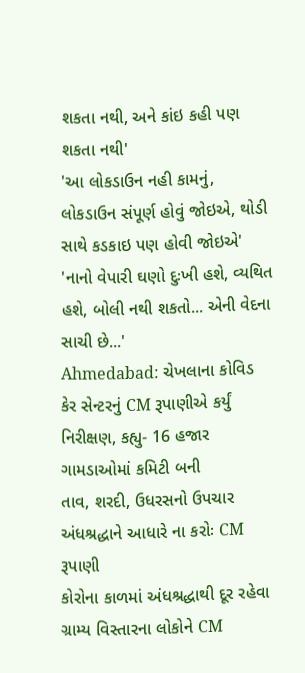શકતા નથી, અને કાંઇ કહી પણ શકતા નથી'
'આ લોકડાઉન નહી કામનું, લોકડાઉન સંપૂર્ણ હોવું જોઇએ, થોડી સાથે કડકાઇ પણ હોવી જોઇએ'
'નાનો વેપારી ઘણો દુઃખી હશે, વ્યથિત હશે, બોલી નથી શકતો... એની વેદના સાચી છે...'
Ahmedabad: ચેખલાના કોવિડ કેર સેન્ટરનું CM રૂપાણીએ કર્યું નિરીક્ષણ, કહ્યુ- 16 હજાર ગામડાઓમાં કમિટી બની
તાવ, શરદી, ઉધરસનો ઉપચાર અંધશ્રદ્ધાને આધારે ના કરોઃ CM રૂપાણી
કોરોના કાળમાં અંધશ્રદ્ધાથી દૂર રહેવા ગ્રામ્ય વિસ્તારના લોકોને CM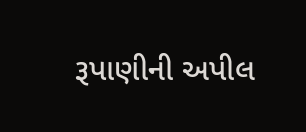રૂપાણીની અપીલ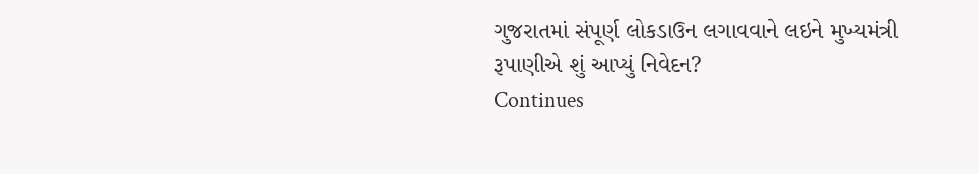ગુજરાતમાં સંપૂર્ણ લોકડાઉન લગાવવાને લઇને મુખ્યમંત્રી રૂપાણીએ શું આપ્યું નિવેદન?
Continues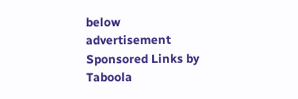below advertisement
Sponsored Links by Taboola